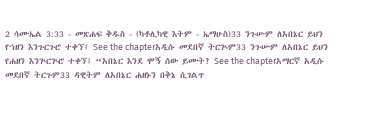2 ሳሙኤል 3:33 - መጽሐፍ ቅዱስ - (ካቶሊካዊ እትም - ኤማሁስ)33 ንጉሡም ለአበኔር ይህን የኀዘን እንጉርጉሮ ተቀኘ፤ See the chapterአዲሱ መደበኛ ትርጒም33 ንጉሡም ለአበኔር ይህን የሐዘን እንጕርጕሮ ተቀኘ፤ “አበኔር እንደ ሞኝ ሰው ይሙት? See the chapterአማርኛ አዲሱ መደበኛ ትርጉም33 ዳዊትም ለአበኔር ሐዘኑን በቅኔ ሲገልጥ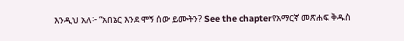እንዲህ አለ፦ “አበኔር እንደ ሞኝ ሰው ይሙትን? See the chapterየአማርኛ መጽሐፍ ቅዱስ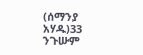(ሰማንያ አሃዱ)33 ንጉሡም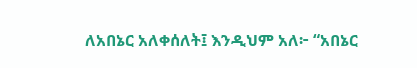ለአበኔር አለቀሰለት፤ እንዲህም አለ፦ “አበኔር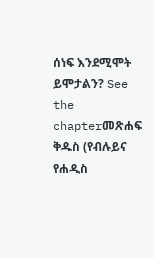ሰነፍ እንደሚሞት ይሞታልን? See the chapterመጽሐፍ ቅዱስ (የብሉይና የሐዲስ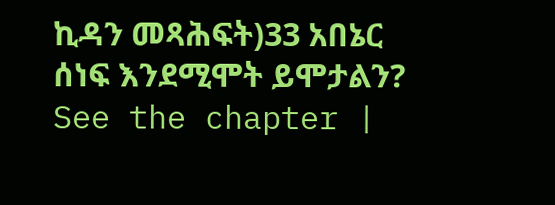ኪዳን መጻሕፍት)33 አበኔር ሰነፍ እንደሚሞት ይሞታልን? See the chapter |